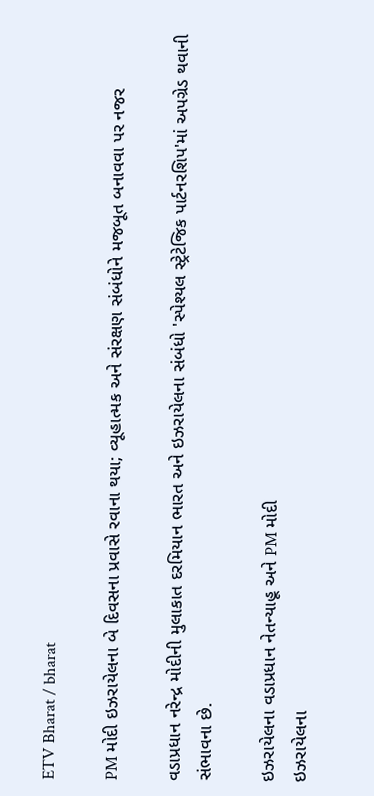ETV Bharat / bharat

PM મોદી ઇઝરાયેલના બે દિવસના પ્રવાસે રવાના થયા; વ્યૂહાત્મક અને સંરક્ષણ સંબંધોને મજબૂત બનાવવા પર નજર

વડાપ્રધાન નરેન્દ્ર મોદીની મુલાકાત દરમિયાન ભારત અને ઇઝરાયેલના સંબંધો 'સ્પેશ્યલ સ્ટ્રેટેજિક પાર્ટનરશિપ'માં અપગ્રેડ થવાની સંભાવના છે.

ઇઝરાયેલના વડાપ્રધાન નેતન્યાહૂ અને PM મોદી
ઇઝરાયેલના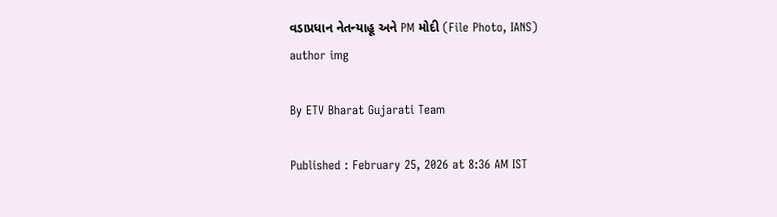વડાપ્રધાન નેતન્યાહૂ અને PM મોદી (File Photo, IANS)
author img

By ETV Bharat Gujarati Team

Published : February 25, 2026 at 8:36 AM IST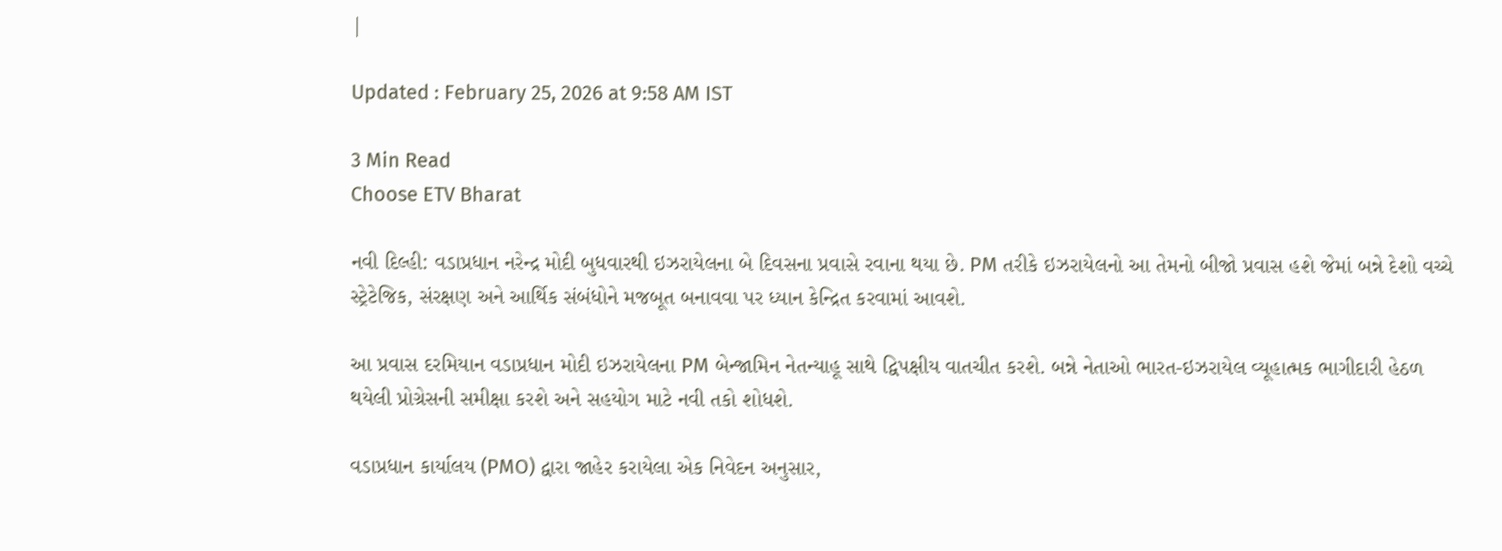|

Updated : February 25, 2026 at 9:58 AM IST

3 Min Read
Choose ETV Bharat

નવી દિલ્હી: વડાપ્રધાન નરેન્દ્ર મોદી બુધવારથી ઇઝરાયેલના બે દિવસના પ્રવાસે રવાના થયા છે. PM તરીકે ઇઝરાયેલનો આ તેમનો બીજો પ્રવાસ હશે જેમાં બન્ને દેશો વચ્ચે સ્ટ્રેટેજિક, સંરક્ષણ અને આર્થિક સંબંધોને મજબૂત બનાવવા પર ધ્યાન કેન્દ્રિત કરવામાં આવશે.

આ પ્રવાસ દરમિયાન વડાપ્રધાન મોદી ઇઝરાયેલના PM બેન્જામિન નેતન્યાહૂ સાથે દ્વિપક્ષીય વાતચીત કરશે. બન્ને નેતાઓ ભારત-ઇઝરાયેલ વ્યૂહાત્મક ભાગીદારી હેઠળ થયેલી પ્રોગ્રેસની સમીક્ષા કરશે અને સહયોગ માટે નવી તકો શોધશે.

વડાપ્રધાન કાર્યાલય (PMO) દ્વારા જાહેર કરાયેલા એક નિવેદન અનુસાર,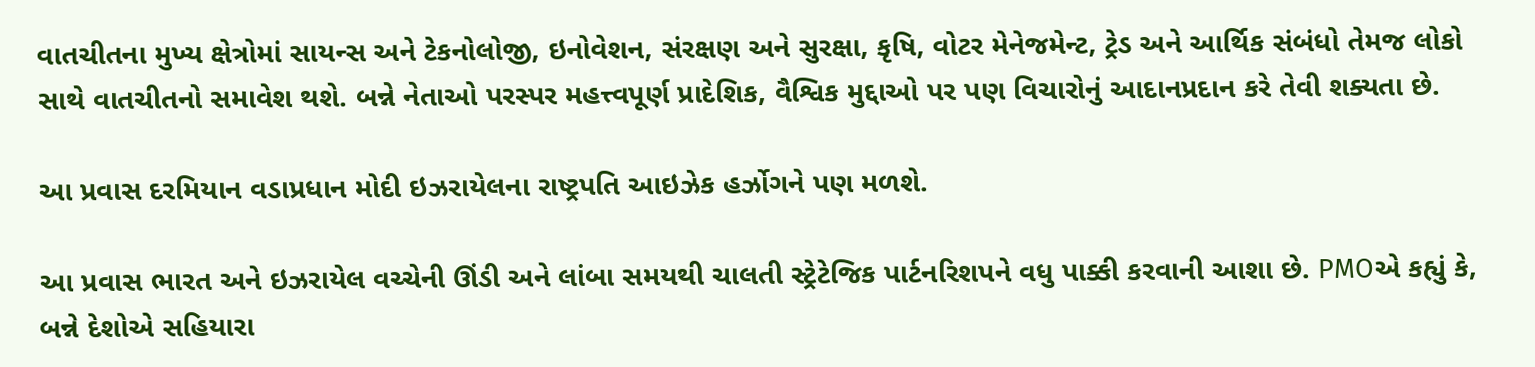વાતચીતના મુખ્ય ક્ષેત્રોમાં સાયન્સ અને ટેકનોલોજી, ઇનોવેશન, સંરક્ષણ અને સુરક્ષા, કૃષિ, વોટર મેનેજમેન્ટ, ટ્રેડ અને આર્થિક સંબંધો તેમજ લોકો સાથે વાતચીતનો સમાવેશ થશે. બન્ને નેતાઓ પરસ્પર મહત્ત્વપૂર્ણ પ્રાદેશિક, વૈશ્વિક મુદ્દાઓ પર પણ વિચારોનું આદાનપ્રદાન કરે તેવી શક્યતા છે.

આ પ્રવાસ દરમિયાન વડાપ્રધાન મોદી ઇઝરાયેલના રાષ્ટ્રપતિ આઇઝેક હર્ઝોગને પણ મળશે.

આ પ્રવાસ ભારત અને ઇઝરાયેલ વચ્ચેની ઊંડી અને લાંબા સમયથી ચાલતી સ્ટ્રેટેજિક પાર્ટનરિશપને વધુ પાક્કી કરવાની આશા છે. PMOએ કહ્યું કે, બન્ને દેશોએ સહિયારા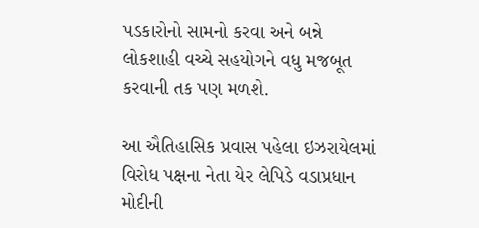પડકારોનો સામનો કરવા અને બન્ને લોકશાહી વચ્ચે સહયોગને વધુ મજબૂત કરવાની તક પણ મળશે.

આ ઐતિહાસિક પ્રવાસ પહેલા ઇઝરાયેલમાં વિરોધ પક્ષના નેતા યેર લેપિડે વડાપ્રધાન મોદીની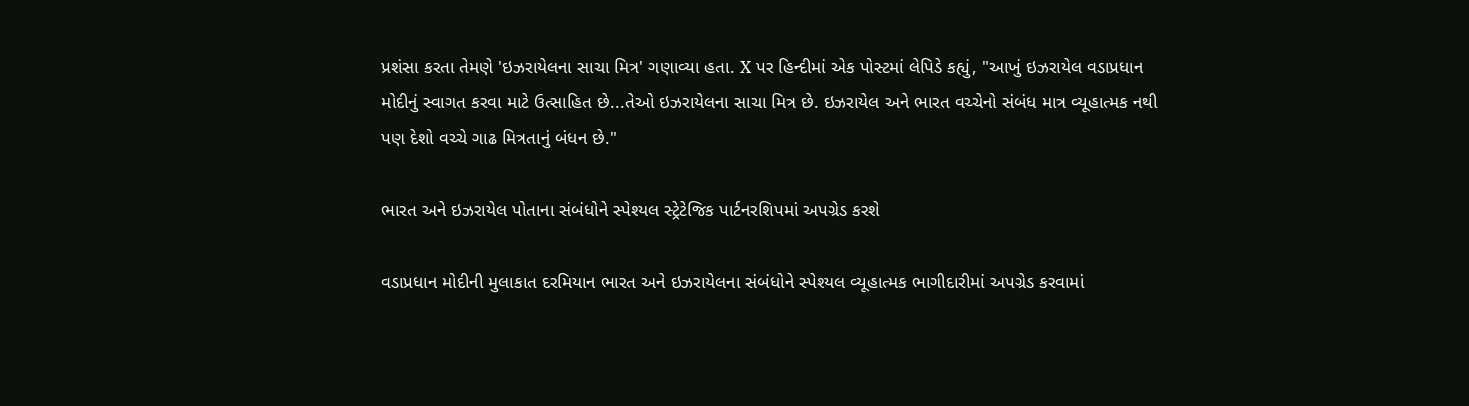પ્રશંસા કરતા તેમણે 'ઇઝરાયેલના સાચા મિત્ર' ગણાવ્યા હતા. X પર હિન્દીમાં એક પોસ્ટમાં લેપિડે કહ્યું, "આખું ઇઝરાયેલ વડાપ્રધાન મોદીનું સ્વાગત કરવા માટે ઉત્સાહિત છે...તેઓ ઇઝરાયેલના સાચા મિત્ર છે. ઇઝરાયેલ અને ભારત વચ્ચેનો સંબંધ માત્ર વ્યૂહાત્મક નથી પણ દેશો વચ્ચે ગાઢ મિત્રતાનું બંધન છે."

ભારત અને ઇઝરાયેલ પોતાના સંબંધોને સ્પેશ્યલ સ્ટ્રેટેજિક પાર્ટનરશિપમાં અપગ્રેડ કરશે

વડાપ્રધાન મોદીની મુલાકાત દરમિયાન ભારત અને ઇઝરાયેલના સંબંધોને સ્પેશ્યલ વ્યૂહાત્મક ભાગીદારીમાં અપગ્રેડ કરવામાં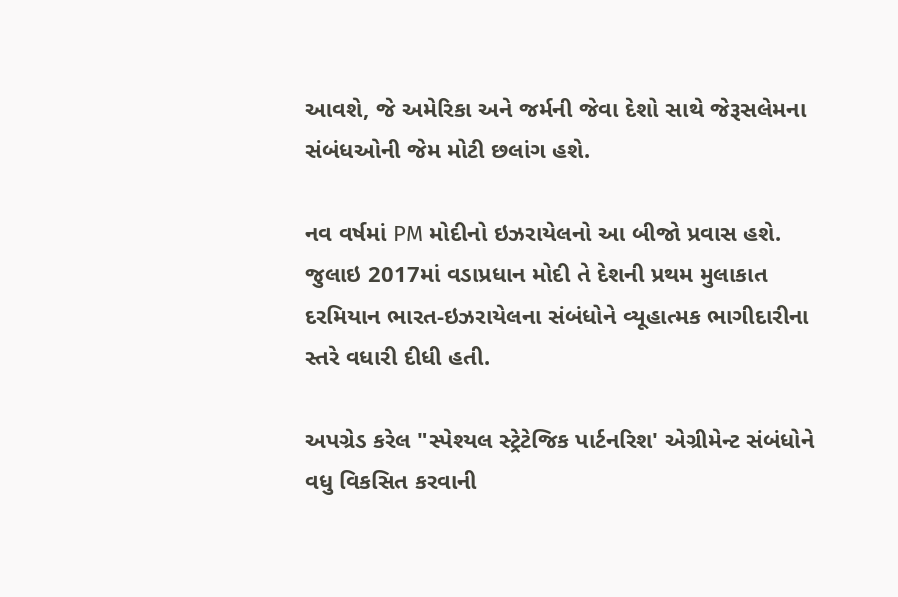આવશે, જે અમેરિકા અને જર્મની જેવા દેશો સાથે જેરૂસલેમના સંબંધઓની જેમ મોટી છલાંગ હશે.

નવ વર્ષમાં PM મોદીનો ઇઝરાયેલનો આ બીજો પ્રવાસ હશે. જુલાઇ 2017માં વડાપ્રધાન મોદી તે દેશની પ્રથમ મુલાકાત દરમિયાન ભારત-ઇઝરાયેલના સંબંધોને વ્યૂહાત્મક ભાગીદારીના સ્તરે વધારી દીધી હતી.

અપગ્રેડ કરેલ "સ્પેશ્યલ સ્ટ્રેટેજિક પાર્ટનરિશ' એગ્રીમેન્ટ સંબંધોને વધુ વિકસિત કરવાની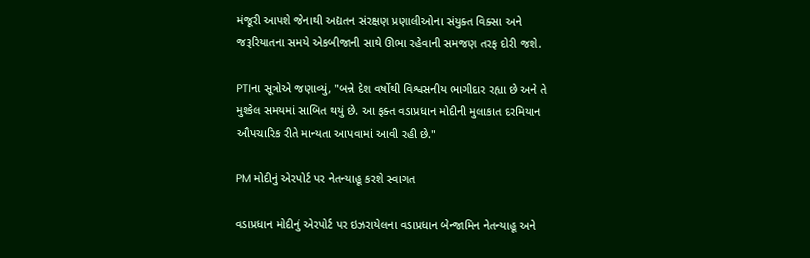મંજૂરી આપશે જેનાથી અદ્યતન સંરક્ષણ પ્રણાલીઓના સંયુક્ત વિક્સા અને જરૂરિયાતના સમયે એકબીજાની સાથે ઊભા રહેવાની સમજણ તરફ દોરી જશે.

PTIના સૂત્રોએ જણાવ્યું, "બન્ને દેશ વર્ષોથી વિશ્વસનીય ભાગીદાર રહ્યા છે અને તે મુશ્કેલ સમયમાં સાબિત થયું છે. આ ફક્ત વડાપ્રધાન મોદીની મુલાકાત દરમિયાન ઔપચારિક રીતે માન્યતા આપવામાં આવી રહી છે."

PM મોદીનું એરપોર્ટ પર નેતન્યાહૂ કરશે સ્વાગત

વડાપ્રધાન મોદીનું એરપોર્ટ પર ઇઝરાયેલના વડાપ્રધાન બેન્જામિન નેતન્યાહૂ અને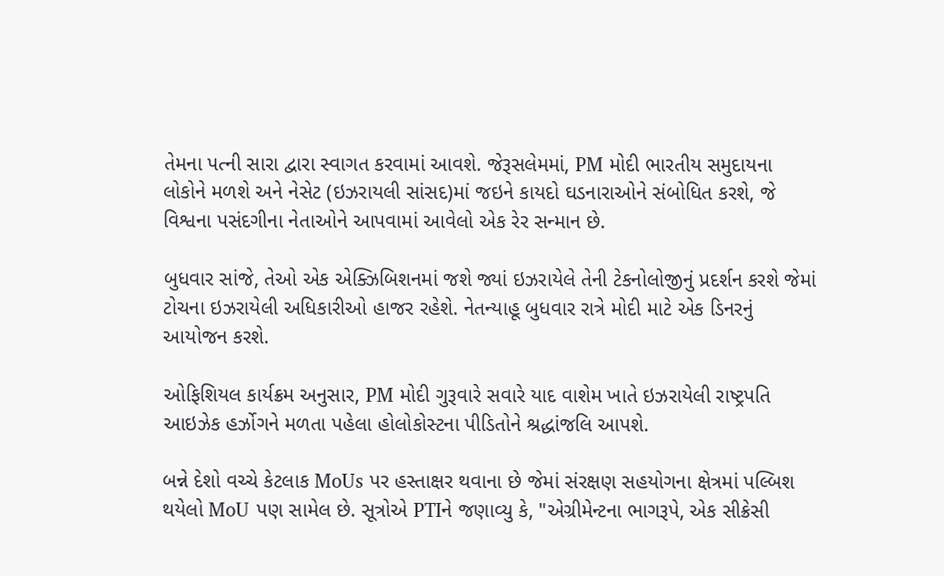તેમના પત્ની સારા દ્વારા સ્વાગત કરવામાં આવશે. જેરૂસલેમમાં, PM મોદી ભારતીય સમુદાયના લોકોને મળશે અને નેસેટ (ઇઝરાયલી સાંસદ)માં જઇને કાયદો ઘડનારાઓને સંબોધિત કરશે, જે વિશ્વના પસંદગીના નેતાઓને આપવામાં આવેલો એક રેર સન્માન છે.

બુધવાર સાંજે, તેઓ એક એક્ઝિબિશનમાં જશે જ્યાં ઇઝરાયેલે તેની ટેકનોલોજીનું પ્રદર્શન કરશે જેમાં ટોચના ઇઝરાયેલી અધિકારીઓ હાજર રહેશે. નેતન્યાહૂ બુધવાર રાત્રે મોદી માટે એક ડિનરનું આયોજન કરશે.

ઓફિશિયલ કાર્યક્રમ અનુસાર, PM મોદી ગુરૂવારે સવારે યાદ વાશેમ ખાતે ઇઝરાયેલી રાષ્ટ્રપતિ આઇઝેક હર્ઝોગને મળતા પહેલા હોલોકોસ્ટના પીડિતોને શ્રદ્ધાંજલિ આપશે.

બન્ને દેશો વચ્ચે કેટલાક MoUs પર હસ્તાક્ષર થવાના છે જેમાં સંરક્ષણ સહયોગના ક્ષેત્રમાં પલ્બિશ થયેલો MoU પણ સામેલ છે. સૂત્રોએ PTIને જણાવ્યુ કે, "એગ્રીમેન્ટના ભાગરૂપે, એક સીક્રેસી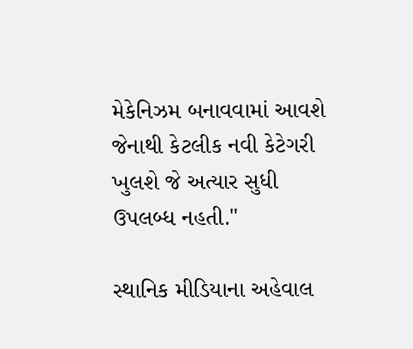મેકેનિઝમ બનાવવામાં આવશે જેનાથી કેટલીક નવી કેટેગરી ખુલશે જે અત્યાર સુધી ઉપલબ્ધ નહતી."

સ્થાનિક મીડિયાના અહેવાલ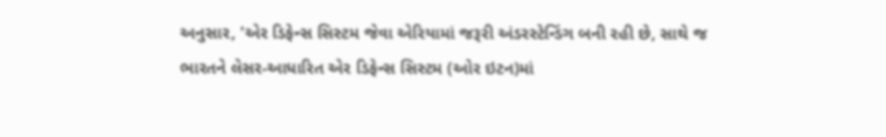અનુસાર, 'એર ડિફેન્સ સિસ્ટમ જેવા એરિયામાં જરૂરી અંડરસ્ટેન્ડિંગ બની રહી છે, સાથે જ ભારતને લેસર-આધારિત એર ડિફેન્સ સિસ્ટમ (ઓર ઇટન)માં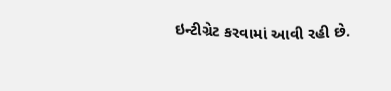ઇન્ટીગ્રેટ કરવામાં આવી રહી છે.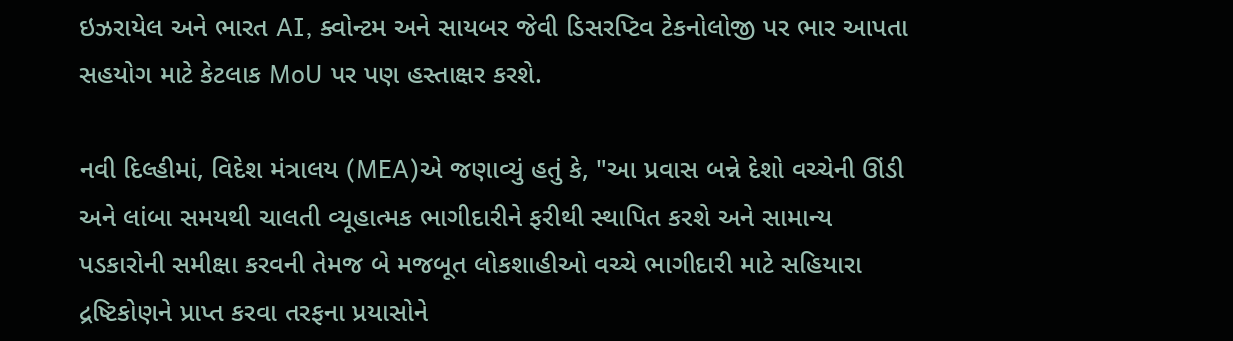ઇઝરાયેલ અને ભારત AI, ક્વોન્ટમ અને સાયબર જેવી ડિસરપ્ટિવ ટેકનોલોજી પર ભાર આપતા સહયોગ માટે કેટલાક MoU પર પણ હસ્તાક્ષર કરશે.

નવી દિલ્હીમાં, વિદેશ મંત્રાલય (MEA)એ જણાવ્યું હતું કે, "આ પ્રવાસ બન્ને દેશો વચ્ચેની ઊંડી અને લાંબા સમયથી ચાલતી વ્યૂહાત્મક ભાગીદારીને ફરીથી સ્થાપિત કરશે અને સામાન્ય પડકારોની સમીક્ષા કરવની તેમજ બે મજબૂત લોકશાહીઓ વચ્ચે ભાગીદારી માટે સહિયારા દ્રષ્ટિકોણને પ્રાપ્ત કરવા તરફના પ્રયાસોને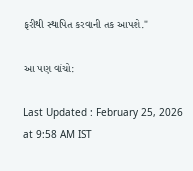ફરીથી સ્થાપિત કરવાની તક આપશે."

આ પણ વાંચો:

Last Updated : February 25, 2026 at 9:58 AM IST